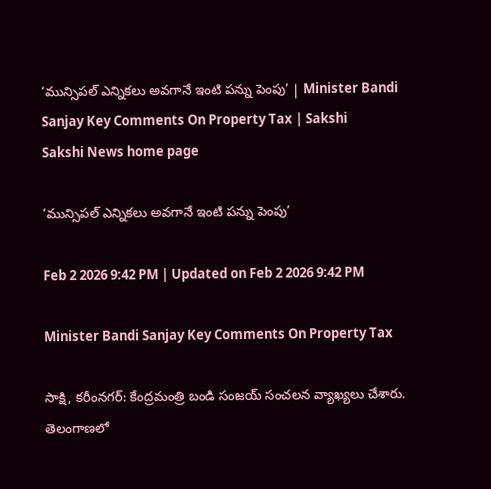‘మున్సిపల్‌ ఎన్నికలు అవగానే ఇంటి పన్ను పెంపు’ | Minister Bandi Sanjay Key Comments On Property Tax | Sakshi
Sakshi News home page

‘మున్సిపల్‌ ఎన్నికలు అవగానే ఇంటి పన్ను పెంపు’

Feb 2 2026 9:42 PM | Updated on Feb 2 2026 9:42 PM

Minister Bandi Sanjay Key Comments On Property Tax

సాక్షి, కరీంనగర్‌: కేంద్రమంత్రి బండి సంజయ్‌ సంచలన వ్యాఖ్యలు చేశారు. తెలంగాణలో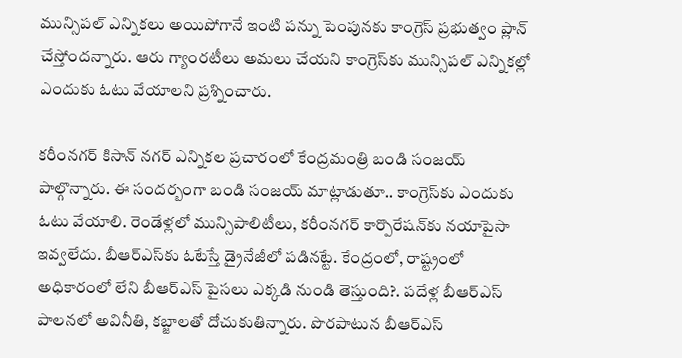మున్సిపల్‌ ఎన్నికలు అయిపోగానే ఇంటి పన్ను పెంపునకు కాంగ్రెస్‌ ప్రభుత్వం ప్లాన్‌ చేస్తోందన్నారు. ఆరు గ్యాంరటీలు అమలు చేయని కాంగ్రెస్‌కు మున్సిపల్‌ ఎన్నికల్లో ఎందుకు ఓటు వేయాలని ప్రశ్నించారు.

కరీంనగర్ కిసాన్ నగర్ ఎన్నికల ప్రచారంలో కేంద్రమంత్రి బండి సంజయ్ పాల్గొన్నారు. ఈ సందర్బంగా బండి సంజయ్‌ మాట్లాడుతూ.. కాంగ్రెస్‌కు ఎందుకు ఓటు వేయాలి. రెండేళ్లలో మున్సిపాలిటీలు, కరీంనగర్ కార్పొరేషన్‌కు నయాపైసా ఇవ్వలేదు. బీఆర్ఎస్‌కు ఓటేస్తే డ్రైనేజీలో పడినట్టే. కేంద్రంలో, రాష్ట్రంలో అధికారంలో లేని బీఆర్ఎస్ పైసలు ఎక్కడి నుండి తెస్తుంది?. పదేళ్ల బీఆర్ఎస్ పాలనలో అవినీతి, కబ్జాలతో దోచుకుతిన్నారు. పొరపాటున బీఆర్ఎస్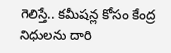గెలిస్తే.. కమీషన్ల కోసం కేంద్ర నిధులను దారి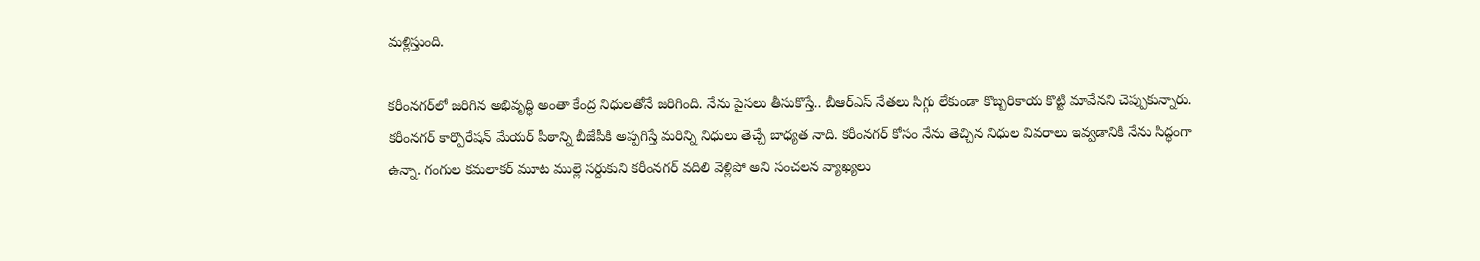మళ్లిస్తుంది.

కరీంనగర్‌లో జరిగిన అభివృద్ధి అంతా కేంద్ర నిధులతోనే జరిగింది. నేను పైసలు తీసుకొస్తే.. బీఆర్ఎస్ నేతలు సిగ్గు లేకుండా కొబ్బరికాయ కొట్టి మావేనని చెప్పుకున్నారు. కరీంనగర్ కార్పొరేషన్ మేయర్ పీఠాన్ని బీజేపీకి అప్పగిస్తే మరిన్ని నిధులు తెచ్చే బాధ్యత నాది. కరీంనగర్ కోసం నేను తెచ్చిన నిధుల వివరాలు ఇవ్వడానికి నేను సిద్ధంగా ఉన్నా. గంగుల కమలాకర్‌ మూట ముల్లె సర్దుకుని కరీంనగర్ వదిలి వెళ్లిపో అని సంచలన వ్యాఖ్యలు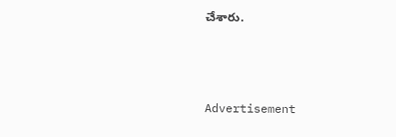చేశారు.



Advertisement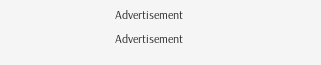Advertisement
Advertisement